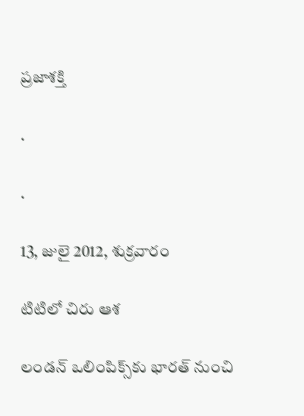ప్రజాశక్తి

.

.

13, జులై 2012, శుక్రవారం

టిటిలో చిరు ఆశ

లండన్‌ ఒలింపిక్స్‌కు భారత్‌ నుంచి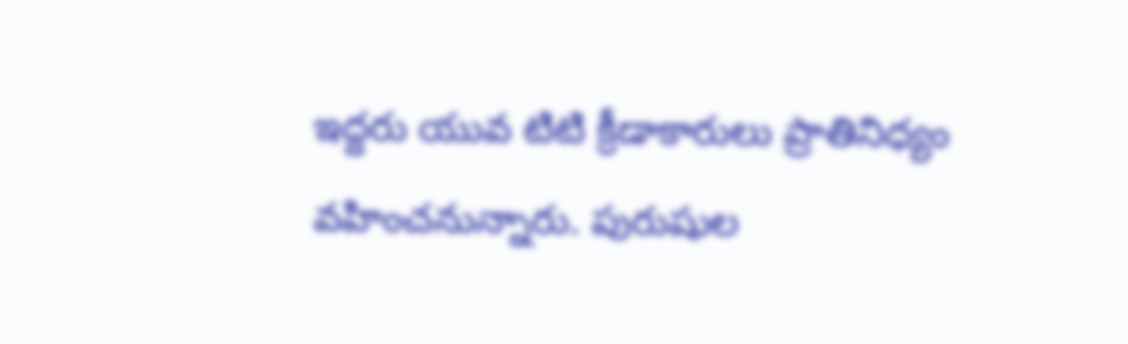ఇద్దరు యువ టిటి క్రీడాకారులు ప్రాతినిధ్యం వహించనున్నారు. పురుషుల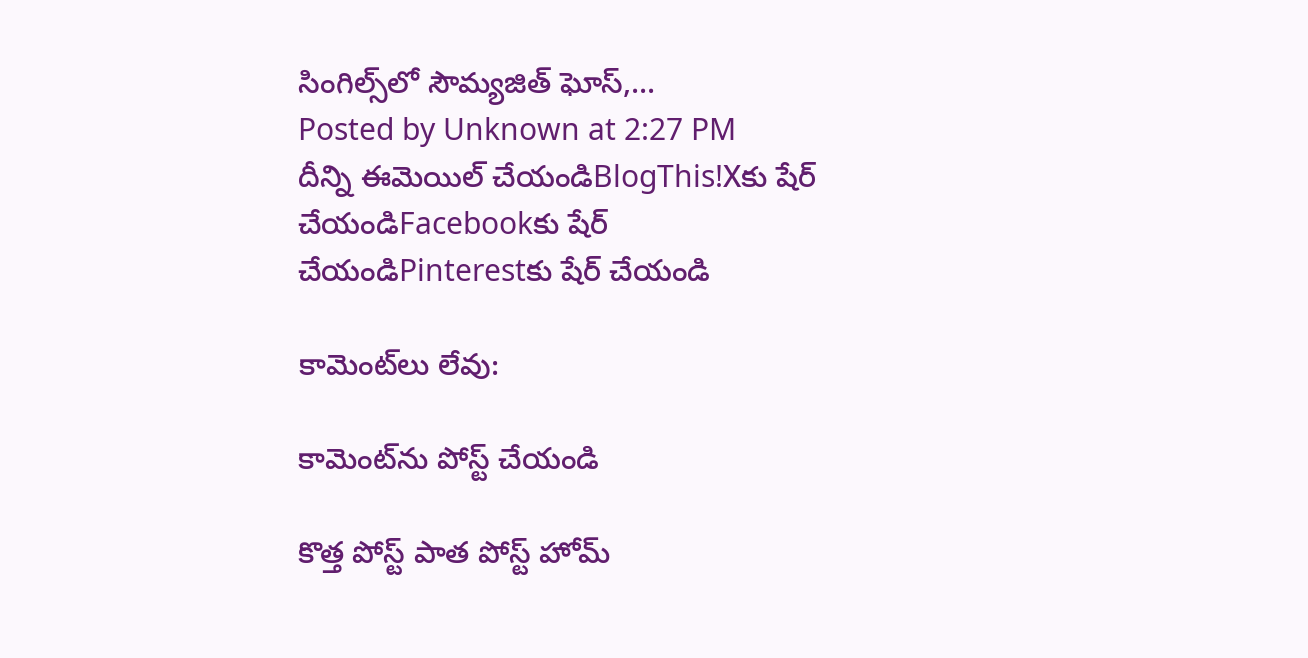సింగిల్స్‌లో సౌమ్యజిత్‌ ఘోస్‌,...
Posted by Unknown at 2:27 PM
దీన్ని ఈమెయిల్‌ చేయండిBlogThis!Xకు షేర్ చేయండిFacebookకు షేర్ చేయండిPinterestకు షేర్ చేయండి

కామెంట్‌లు లేవు:

కామెంట్‌ను పోస్ట్ చేయండి

కొత్త పోస్ట్ పాత పోస్ట్ హోమ్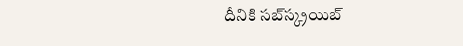దీనికి సబ్‌స్క్రయిబ్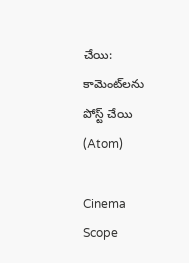చేయి: కామెంట్‌లను పోస్ట్ చేయి (Atom)

Cinema Scope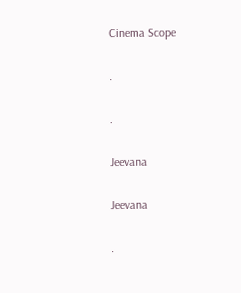Cinema Scope

.

.

Jeevana

Jeevana

.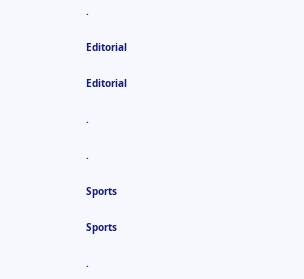.

Editorial

Editorial

.

.

Sports

Sports

.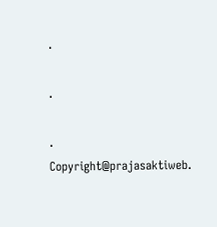.

.

.
Copyright@prajasaktiweb.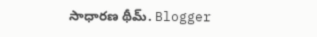సాధారణ థీమ్. Blogger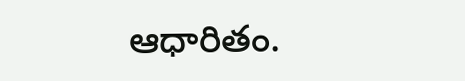ఆధారితం.